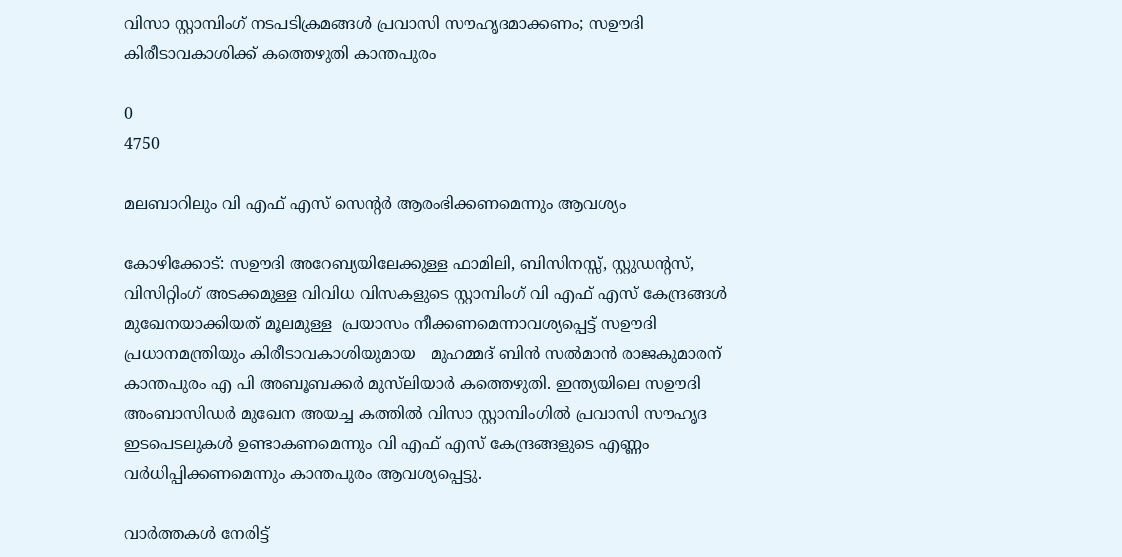വിസാ സ്റ്റാമ്പിംഗ് നടപടിക്രമങ്ങള്‍ പ്രവാസി സൗഹൃദമാക്കണം; സഊദി കിരീടാവകാശിക്ക് കത്തെഴുതി കാന്തപുരം

0
4750

മലബാറിലും വി എഫ് എസ് സെന്റര്‍ ആരംഭിക്കണമെന്നും ആവശ്യം

കോഴിക്കോട്: സഊദി അറേബ്യയിലേക്കുള്ള ഫാമിലി, ബിസിനസ്സ്, സ്റ്റുഡന്റസ്, വിസിറ്റിംഗ് അടക്കമുള്ള വിവിധ വിസകളുടെ സ്റ്റാമ്പിംഗ് വി എഫ് എസ് കേന്ദ്രങ്ങൾ മുഖേനയാക്കിയത് മൂലമുള്ള  പ്രയാസം നീക്കണമെന്നാവശ്യപ്പെട്ട് സഊദി പ്രധാനമന്ത്രിയും കിരീടാവകാശിയുമായ   മുഹമ്മദ് ബിൻ സൽമാൻ രാജകുമാരന് കാന്തപുരം എ പി അബൂബക്കർ മുസ്‌ലിയാർ കത്തെഴുതി. ഇന്ത്യയിലെ സഊദി അംബാസിഡർ മുഖേന അയച്ച കത്തിൽ വിസാ സ്റ്റാമ്പിംഗിൽ പ്രവാസി സൗഹൃദ ഇടപെടലുകൾ ഉണ്ടാകണമെന്നും വി എഫ് എസ് കേന്ദ്രങ്ങളുടെ എണ്ണം വർധിപ്പിക്കണമെന്നും കാന്തപുരം ആവശ്യപ്പെട്ടു.

വാർത്തകൾ നേരിട്ട്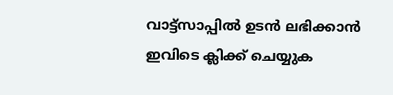വാട്ട്സാപ്പിൽ ഉടൻ ലഭിക്കാൻ ഇവിടെ ക്ലിക്ക് ചെയ്യുക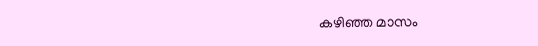കഴിഞ്ഞ മാസം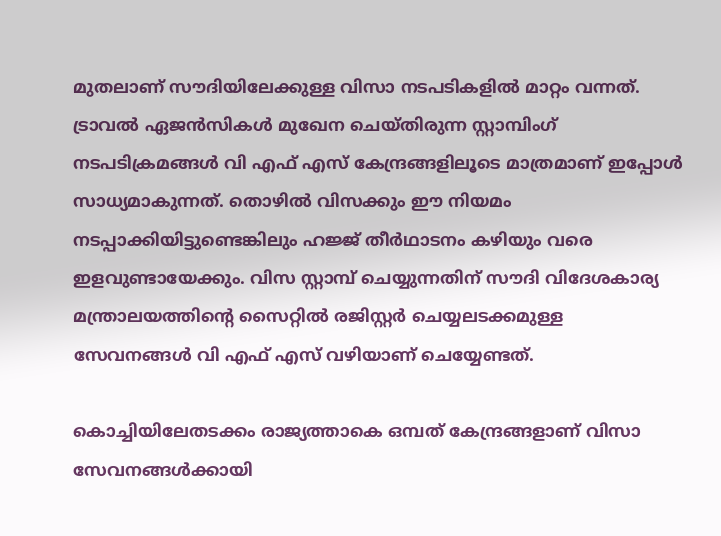മുതലാണ് സൗദിയിലേക്കുള്ള വിസാ നടപടികളിൽ മാറ്റം വന്നത്. ട്രാവൽ ഏജൻസികൾ മുഖേന ചെയ്തിരുന്ന സ്റ്റാമ്പിംഗ് നടപടിക്രമങ്ങൾ വി എഫ് എസ് കേന്ദ്രങ്ങളിലൂടെ മാത്രമാണ് ഇപ്പോൾ സാധ്യമാകുന്നത്. തൊഴിൽ വിസക്കും ഈ നിയമം നടപ്പാക്കിയിട്ടുണ്ടെങ്കിലും ഹജ്ജ് തീർഥാടനം കഴിയും വരെ ഇളവുണ്ടായേക്കും. വിസ സ്റ്റാമ്പ് ചെയ്യുന്നതിന് സൗദി വിദേശകാര്യ മന്ത്രാലയത്തിന്റെ സൈറ്റിൽ രജിസ്റ്റർ ചെയ്യലടക്കമുള്ള സേവനങ്ങൾ വി എഫ് എസ് വഴിയാണ് ചെയ്യേണ്ടത്.

കൊച്ചിയിലേതടക്കം രാജ്യത്താകെ ഒമ്പത് കേന്ദ്രങ്ങളാണ് വിസാ സേവനങ്ങൾക്കായി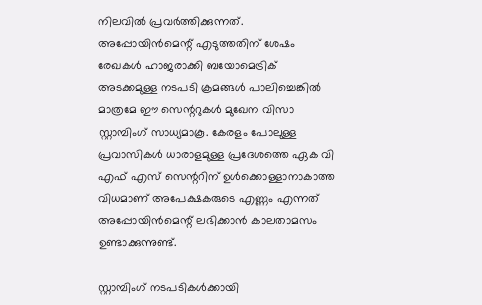നിലവിൽ പ്രവർത്തിക്കുന്നത്. അപ്പോയിൻമെന്റ് എടുത്തതിന് ശേഷം രേഖകൾ ഹാജരാക്കി ബയോമെട്രിക് അടക്കമുള്ള നടപടി ക്രമങ്ങൾ പാലിച്ചെങ്കിൽ മാത്രമേ ഈ സെന്ററുകൾ മുഖേന വിസാ സ്റ്റാമ്പിംഗ് സാധ്യമാകൂ. കേരളം പോലുള്ള പ്രവാസികൾ ധാരാളമുള്ള പ്രദേശത്തെ ഏക വി എഫ് എസ് സെന്ററിന് ഉൾക്കൊള്ളാനാകാത്ത വിധമാണ് അപേക്ഷകരുടെ എണ്ണം എന്നത് അപ്പോയിൻമെന്റ് ലഭിക്കാൻ കാലതാമസം ഉണ്ടാക്കുന്നുണ്ട്.

സ്റ്റാമ്പിംഗ് നടപടികൾക്കായി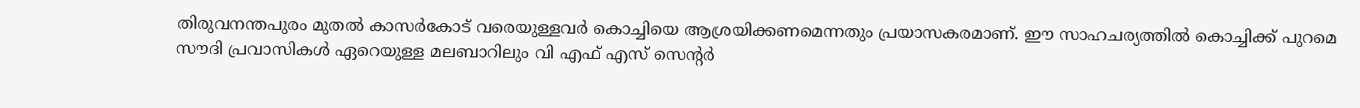തിരുവനന്തപുരം മുതൽ കാസർകോട് വരെയുള്ളവർ കൊച്ചിയെ ആശ്രയിക്കണമെന്നതും പ്രയാസകരമാണ്. ഈ സാഹചര്യത്തിൽ കൊച്ചിക്ക് പുറമെ സൗദി പ്രവാസികൾ ഏറെയുള്ള മലബാറിലും വി എഫ് എസ് സെന്റർ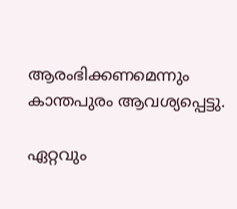ആരംഭിക്കണമെന്നും കാന്തപുരം ആവശ്യപ്പെട്ടു.

ഏറ്റവും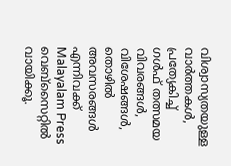വിശ്വാസ്യതയുള്ള വാർത്തകള്‍, പ്രത്യേകിച്ച് ഗൾഫ് തത്സമയ വിവരങ്ങൾ, വിശേഷങ്ങൾ, തൊഴിൽ അവസരങ്ങൾ  എന്നിവക്ക് Malayalam Press വെബ്സൈറ്റിൽ വായിക്കൂ.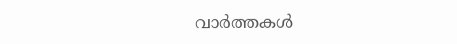വാർത്തകൾ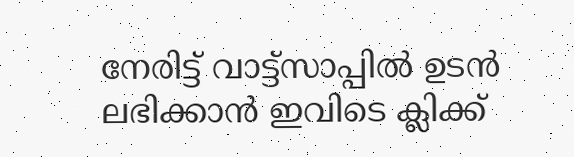നേരിട്ട് വാട്ട്സാപ്പിൽ ഉടൻ ലഭിക്കാൻ ഇവിടെ ക്ലിക്ക്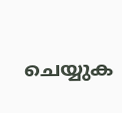ചെയ്യുക